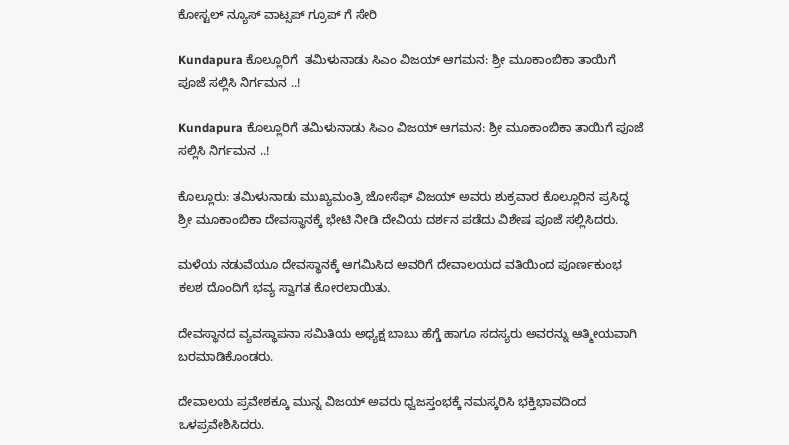ಕೋಸ್ಟಲ್ ನ್ಯೂಸ್ ವಾಟ್ಸಪ್ ಗ್ರೂಪ್ ಗೆ ಸೇರಿ

Kundapura ಕೊಲ್ಲೂರಿಗೆ  ತಮಿಳುನಾಡು ಸಿಎಂ ವಿಜಯ್ ಆಗಮನ: ಶ್ರೀ ಮೂಕಾಂಬಿಕಾ ತಾಯಿಗೆ ಪೂಜೆ ಸಲ್ಲಿಸಿ ನಿರ್ಗಮನ ..!

Kundapura ಕೊಲ್ಲೂರಿಗೆ ತಮಿಳುನಾಡು ಸಿಎಂ ವಿಜಯ್ ಆಗಮನ: ಶ್ರೀ ಮೂಕಾಂಬಿಕಾ ತಾಯಿಗೆ ಪೂಜೆ ಸಲ್ಲಿಸಿ ನಿರ್ಗಮನ ..!

ಕೊಲ್ಲೂರು: ತಮಿಳುನಾಡು ಮುಖ್ಯಮಂತ್ರಿ ಜೋಸೆಫ್ ವಿಜಯ್ ಅವರು ಶುಕ್ರವಾರ ಕೊಲ್ಲೂರಿನ ಪ್ರಸಿದ್ಧ ಶ್ರೀ ಮೂಕಾಂಬಿಕಾ ದೇವಸ್ಥಾನಕ್ಕೆ ಭೇಟಿ ನೀಡಿ ದೇವಿಯ ದರ್ಶನ ಪಡೆದು ವಿಶೇಷ ಪೂಜೆ ಸಲ್ಲಿಸಿದರು.

ಮಳೆಯ ನಡುವೆಯೂ ದೇವಸ್ಥಾನಕ್ಕೆ ಆಗಮಿಸಿದ ಅವರಿಗೆ ದೇವಾಲಯದ ವತಿಯಿಂದ ಪೂರ್ಣಕುಂಭ ಕಲಶ ದೊಂದಿಗೆ ಭವ್ಯ ಸ್ವಾಗತ ಕೋರಲಾಯಿತು.

ದೇವಸ್ಥಾನದ ವ್ಯವಸ್ಥಾಪನಾ ಸಮಿತಿಯ ಅಧ್ಯಕ್ಷ ಬಾಬು ಹೆಗ್ಡೆ ಹಾಗೂ ಸದಸ್ಯರು ಅವರನ್ನು ಆತ್ಮೀಯವಾಗಿ ಬರಮಾಡಿಕೊಂಡರು.

ದೇವಾಲಯ ಪ್ರವೇಶಕ್ಕೂ ಮುನ್ನ ವಿಜಯ್ ಅವರು ಧ್ವಜಸ್ತಂಭಕ್ಕೆ ನಮಸ್ಕರಿಸಿ ಭಕ್ತಿಭಾವದಿಂದ ಒಳಪ್ರವೇಶಿಸಿದರು.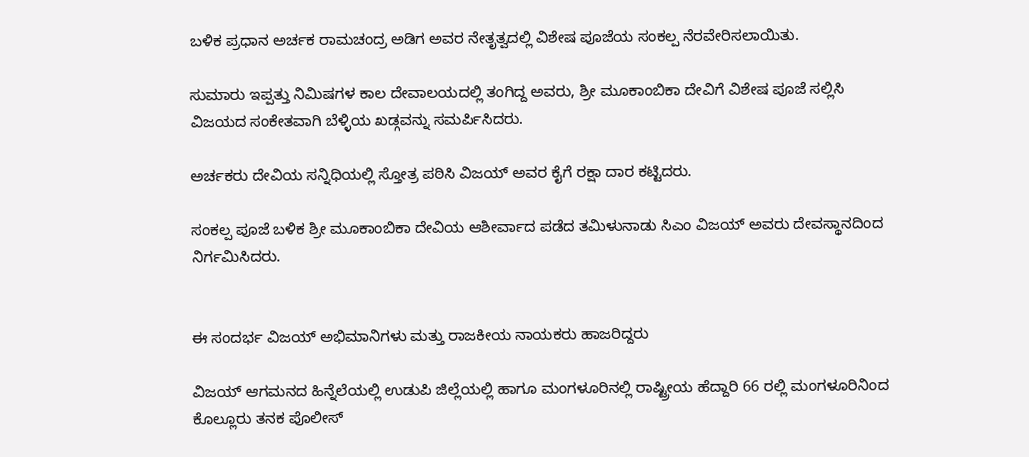ಬಳಿಕ ಪ್ರಧಾನ ಅರ್ಚಕ ರಾಮಚಂದ್ರ ಅಡಿಗ ಅವರ ನೇತೃತ್ವದಲ್ಲಿ ವಿಶೇಷ ಪೂಜೆಯ ಸಂಕಲ್ಪ ನೆರವೇರಿಸಲಾಯಿತು.

ಸುಮಾರು ಇಪ್ಪತ್ತು ನಿಮಿಷಗಳ ಕಾಲ ದೇವಾಲಯದಲ್ಲಿ ತಂಗಿದ್ದ ಅವರು, ಶ್ರೀ ಮೂಕಾಂಬಿಕಾ ದೇವಿಗೆ ವಿಶೇಷ ಪೂಜೆ ಸಲ್ಲಿಸಿ ವಿಜಯದ ಸಂಕೇತವಾಗಿ ಬೆಳ್ಳಿಯ ಖಡ್ಗವನ್ನು ಸಮರ್ಪಿಸಿದರು.

ಅರ್ಚಕರು ದೇವಿಯ ಸನ್ನಿಧಿಯಲ್ಲಿ ಸ್ತೋತ್ರ ಪಠಿಸಿ ವಿಜಯ್ ಅವರ ಕೈಗೆ ರಕ್ಷಾ ದಾರ ಕಟ್ಟಿದರು.

ಸಂಕಲ್ಪ ಪೂಜೆ ಬಳಿಕ ಶ್ರೀ ಮೂಕಾಂಬಿಕಾ ದೇವಿಯ ಆಶೀರ್ವಾದ ಪಡೆದ ತಮಿಳುನಾಡು ಸಿಎಂ ವಿಜಯ್ ಅವರು ದೇವಸ್ಥಾನದಿಂದ ನಿರ್ಗಮಿಸಿದರು.


ಈ ಸಂದರ್ಭ ವಿಜಯ್ ಅಭಿಮಾನಿಗಳು ಮತ್ತು ರಾಜಕೀಯ ನಾಯಕರು ಹಾಜರಿದ್ದರು

ವಿಜಯ್ ಆಗಮನದ ಹಿನ್ನೆಲೆಯಲ್ಲಿ ಉಡುಪಿ ಜಿಲ್ಲೆಯಲ್ಲಿ ಹಾಗೂ ಮಂಗಳೂರಿನಲ್ಲಿ ರಾಷ್ಟ್ರೀಯ ಹೆದ್ದಾರಿ 66 ರಲ್ಲಿ ಮಂಗಳೂರಿನಿಂದ ಕೊಲ್ಲೂರು ತನಕ ಪೊಲೀಸ್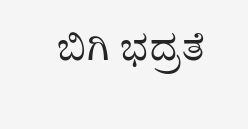ಬಿಗಿ ಭದ್ರತೆ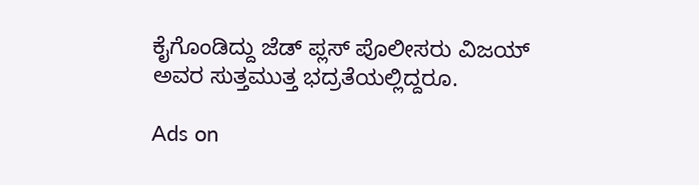ಕೈಗೊಂಡಿದ್ದು ಜೆಡ್ ಪ್ಲಸ್ ಪೊಲೀಸರು ವಿಜಯ್ ಅವರ ಸುತ್ತಮುತ್ತ ಭದ್ರತೆಯಲ್ಲಿದ್ದರೂ.

Ads on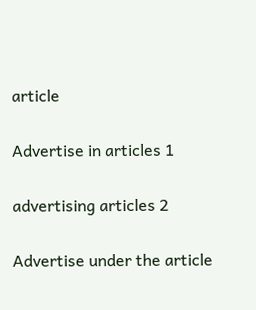article

Advertise in articles 1

advertising articles 2

Advertise under the article